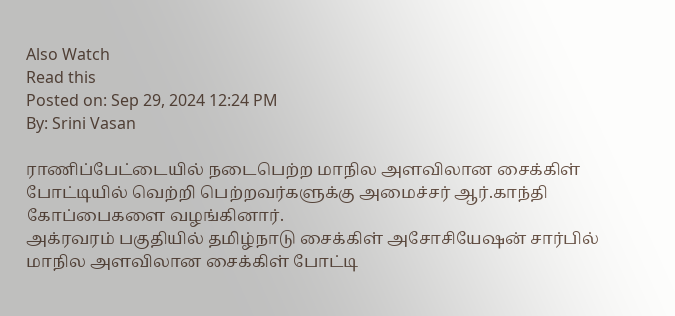Also Watch
Read this
Posted on: Sep 29, 2024 12:24 PM
By: Srini Vasan

ராணிப்பேட்டையில் நடைபெற்ற மாநில அளவிலான சைக்கிள் போட்டியில் வெற்றி பெற்றவர்களுக்கு அமைச்சர் ஆர்.காந்தி கோப்பைகளை வழங்கினார்.
அக்ரவரம் பகுதியில் தமிழ்நாடு சைக்கிள் அசோசியேஷன் சார்பில் மாநில அளவிலான சைக்கிள் போட்டி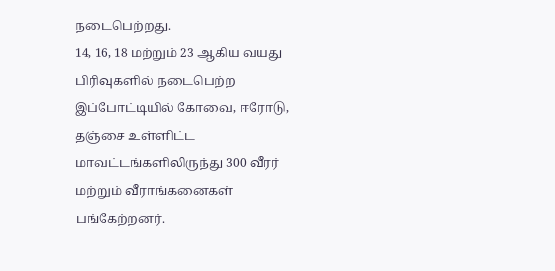நடைபெற்றது.
14, 16, 18 மற்றும் 23 ஆகிய வயது பிரிவுகளில் நடைபெற்ற இப்போட்டியில் கோவை, ஈரோடு, தஞ்சை உள்ளிட்ட மாவட்டங்களிலிருந்து 300 வீரர் மற்றும் வீராங்கனைகள் பங்கேற்றனர்.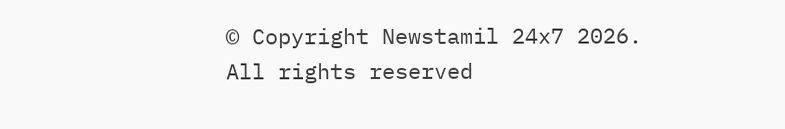© Copyright Newstamil 24x7 2026. All rights reserved